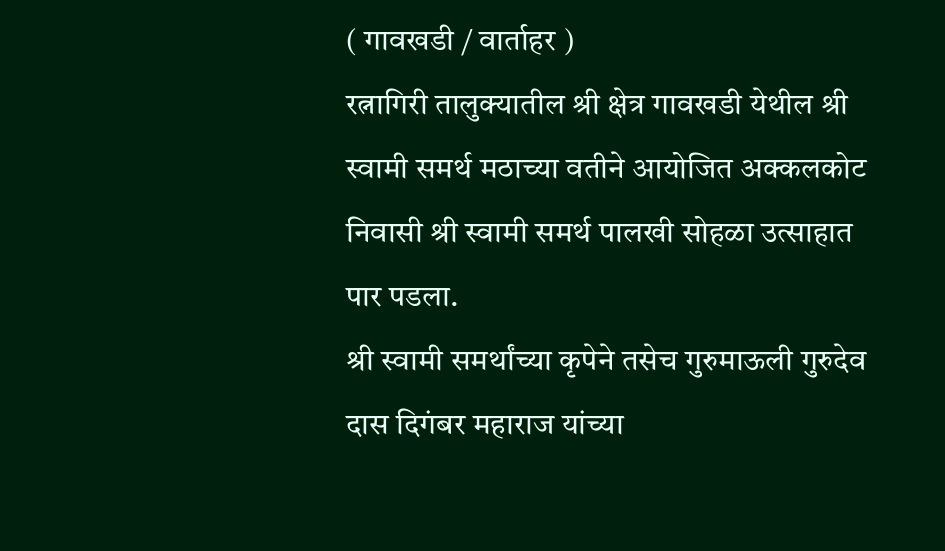( गावखडी / वार्ताहर )
रत्नागिरी तालुक्यातील श्री क्षेत्र गावखडी येथील श्री स्वामी समर्थ मठाच्या वतीने आयोजित अक्कलकोट निवासी श्री स्वामी समर्थ पालखी सोहळा उत्साहात पार पडला.
श्री स्वामी समर्थांच्या कृपेने तसेच गुरुमाऊली गुरुदेव दास दिगंबर महाराज यांच्या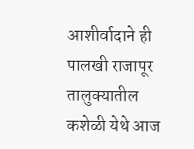आशीर्वादाने ही पालखी राजापूर तालुक्यातील कशेळी येथे आज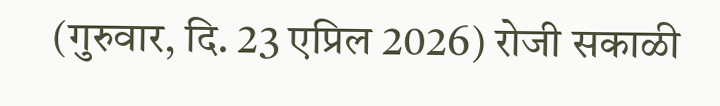(गुरुवार, दि. 23 एप्रिल 2026) रोजी सकाळी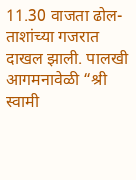11.30 वाजता ढोल-ताशांच्या गजरात दाखल झाली. पालखी आगमनावेळी “श्री स्वामी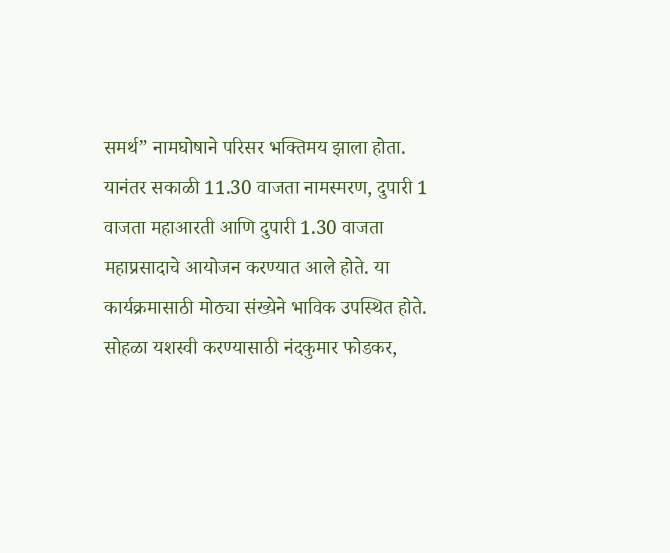समर्थ” नामघोषाने परिसर भक्तिमय झाला होता.
यानंतर सकाळी 11.30 वाजता नामस्मरण, दुपारी 1 वाजता महाआरती आणि दुपारी 1.30 वाजता महाप्रसादाचे आयोजन करण्यात आले होते. या कार्यक्रमासाठी मोठ्या संख्येने भाविक उपस्थित होते.
सोहळा यशस्वी करण्यासाठी नंदकुमार फोडकर,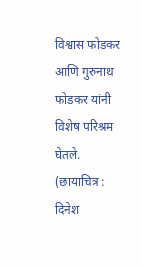विश्वास फोडकर आणि गुरुनाथ फोडकर यांनी विशेष परिश्रम घेतले.
(छायाचित्र : दिनेश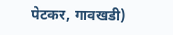पेटकर, गावखडी)